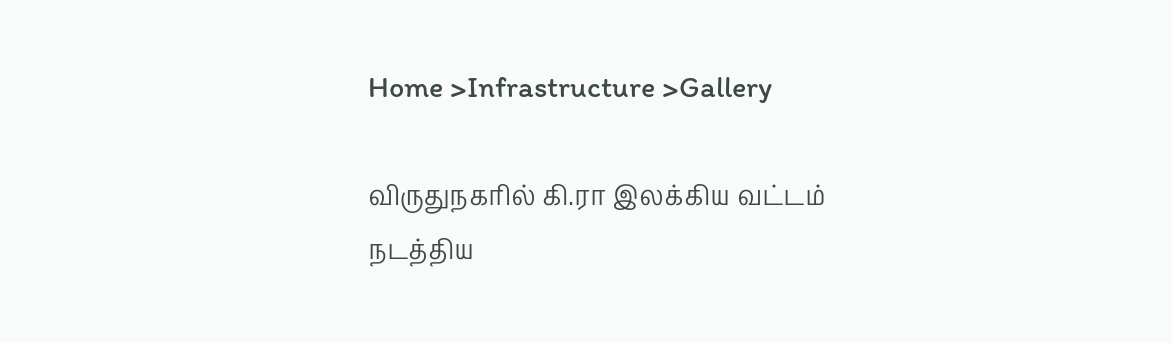Home >Infrastructure >Gallery

விருதுநகரில் கி.ரா இலக்கிய வட்டம் நடத்திய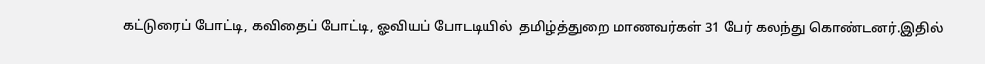கட்டுரைப் போட்டி, கவிதைப் போட்டி, ஓவியப் போடடியில்  தமிழ்த்துறை மாணவர்கள் 31 பேர் கலந்து கொண்டனர்.இதில்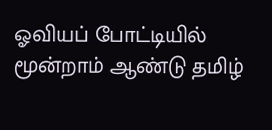ஓவியப் போட்டியில் மூன்றாம் ஆண்டு தமிழ்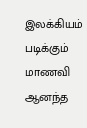இலக்கியம் படிக்கும் மாணவி ஆனந்த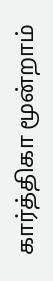கார்த்திகா மூன்றாம்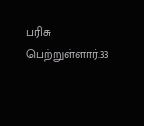பரிசு பெற்றுள்ளார்.33